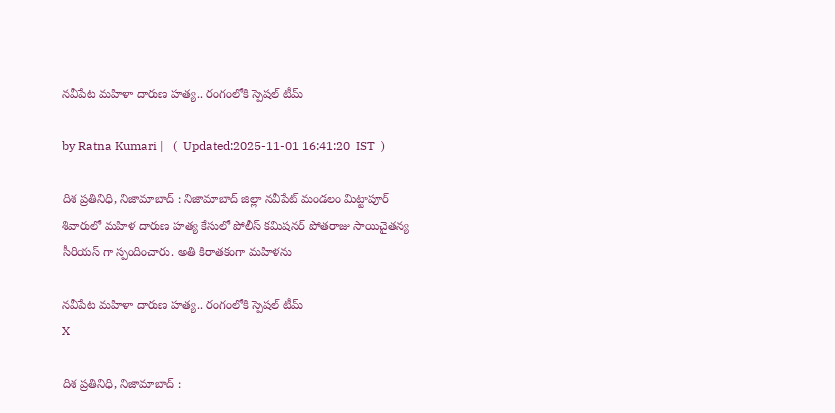న‌వీపేట మ‌హిళా దారుణ హ‌త్య‌.. రంగంలోకి స్పెష‌ల్ టీమ్

by Ratna Kumari |   (  Updated:2025-11-01 16:41:20  IST  )

దిశ ప్ర‌తినిధి, నిజామాబాద్ : నిజామాబాద్ జిల్లా నవీపేట్ మండలం మిట్టాపూర్ శివారులో మహిళ దారుణ హత్య కేసులో పోలీస్ కమిషనర్ పోతరాజు సాయిచైతన్య సీరియస్ గా స్పందించారు. అతి కిరాతకంగా మహిళను

న‌వీపేట మ‌హిళా దారుణ హ‌త్య‌.. రంగంలోకి స్పెష‌ల్ టీమ్
X

దిశ ప్ర‌తినిధి, నిజామాబాద్ :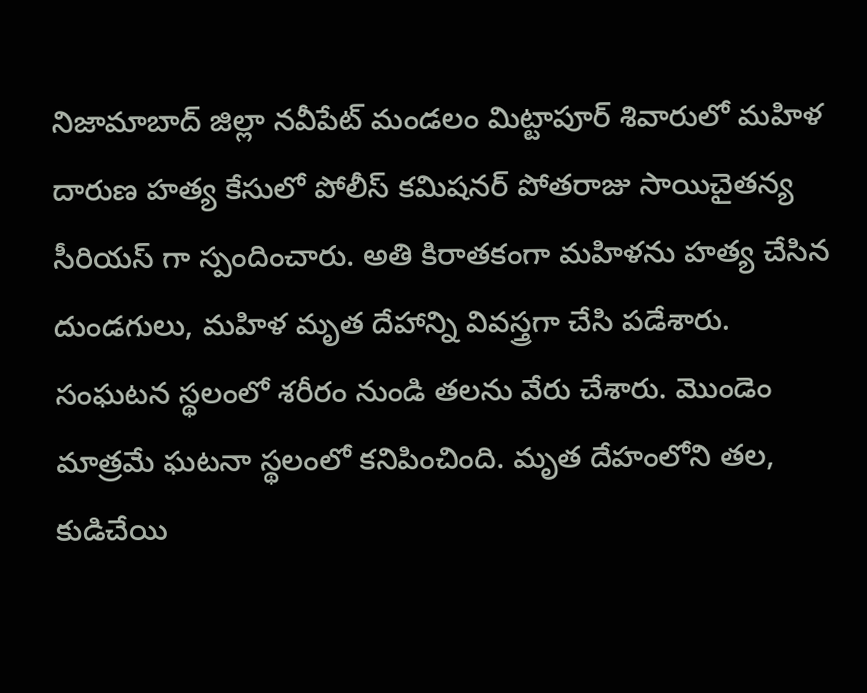నిజామాబాద్ జిల్లా నవీపేట్ మండలం మిట్టాపూర్ శివారులో మహిళ దారుణ హత్య కేసులో పోలీస్ కమిషనర్ పోతరాజు సాయిచైతన్య సీరియస్ గా స్పందించారు. అతి కిరాతకంగా మహిళను హత్య చేసిన దుండగులు, మహిళ మృత దేహాన్ని వివస్త్రగా చేసి పడేశారు. సంఘటన స్థలంలో శరీరం నుండి తలను వేరు చేశారు. మొండెం మాత్రమే ఘటనా స్థలంలో కనిపించింది. మృత దేహంలోని తల, కుడిచేయి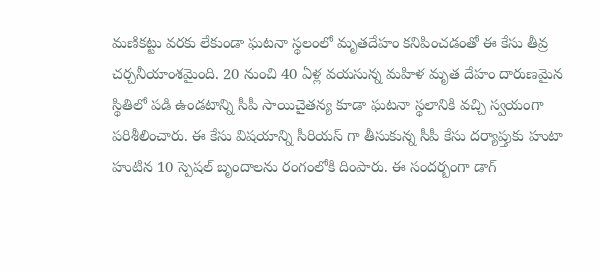మణికట్టు వరకు లేకుండా ఘటనా స్థలంలో మృతదేహం కనిపించడంతో ఈ కేసు తీవ్ర చర్చనీయాంశమైంది. 20 నుంచి 40 ఏళ్ల‌ వయసున్న మహిళ మృత దేహం దారుణమైన స్థితిలో పడి ఉండటాన్ని సీపీ సాయిచైతన్య కూడా ఘటనా స్థలానికి వచ్చి స్వయంగా పరిశీలించారు. ఈ కేసు విషయాన్ని సీరియస్ గా తీసుకున్న సీపీ కేసు దర్యాప్తుకు హుటా హుటిన 10 స్పెషల్ బృందాలను రంగంలోకి దింపారు. ఈ సందర్బంగా డాగ్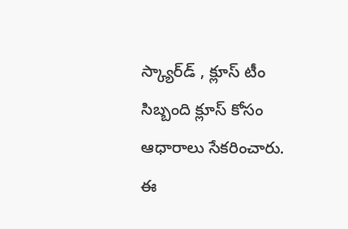స్క్యార్‌డ్ , క్లూస్ టీం సిబ్బంది క్లూస్ కోసం ఆధారాలు సేకరించారు. ఈ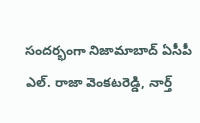సందర్భంగా నిజామాబాద్ ఏసీపీ ఎల్. రాజా వెంకటరెడ్డి, నార్త్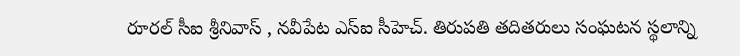రూరల్ సీఐ శ్రీనివాస్ , నవీపేట ఎస్ఐ సీహెచ్. తిరుపతి తదితరులు సంఘటన స్థలాన్ని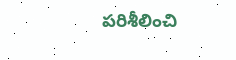పరిశీలించి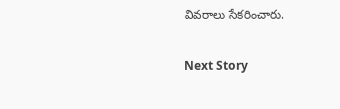వివరాలు సేకరించారు.

Next Story